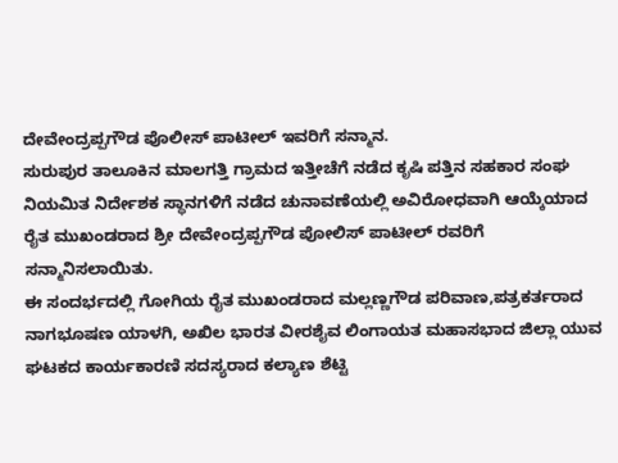ದೇವೇಂದ್ರಪ್ಪಗೌಡ ಪೊಲೀಸ್ ಪಾಟೀಲ್ ಇವರಿಗೆ ಸನ್ಮಾನ.
ಸುರುಪುರ ತಾಲೂಕಿನ ಮಾಲಗತ್ತಿ ಗ್ರಾಮದ ಇತ್ತೀಚೆಗೆ ನಡೆದ ಕೃಷಿ ಪತ್ತಿನ ಸಹಕಾರ ಸಂಘ ನಿಯಮಿತ ನಿರ್ದೇಶಕ ಸ್ಥಾನಗಳಿಗೆ ನಡೆದ ಚುನಾವಣೆಯಲ್ಲಿ ಅವಿರೋಧವಾಗಿ ಆಯ್ಕೆಯಾದ ರೈತ ಮುಖಂಡರಾದ ಶ್ರೀ ದೇವೇಂದ್ರಪ್ಪಗೌಡ ಪೋಲಿಸ್ ಪಾಟೀಲ್ ರವರಿಗೆ ಸನ್ಮಾನಿಸಲಾಯಿತು.
ಈ ಸಂದರ್ಭದಲ್ಲಿ ಗೋಗಿಯ ರೈತ ಮುಖಂಡರಾದ ಮಲ್ಲಣ್ಣಗೌಡ ಪರಿವಾಣ,ಪತ್ರಕರ್ತರಾದ ನಾಗಭೂಷಣ ಯಾಳಗಿ, ಅಖಿಲ ಭಾರತ ವೀರಶೈವ ಲಿಂಗಾಯತ ಮಹಾಸಭಾದ ಜಿಲ್ಲಾ ಯುವ ಘಟಕದ ಕಾರ್ಯಕಾರಣಿ ಸದಸ್ಯರಾದ ಕಲ್ಯಾಣ ಶೆಟ್ಟಿ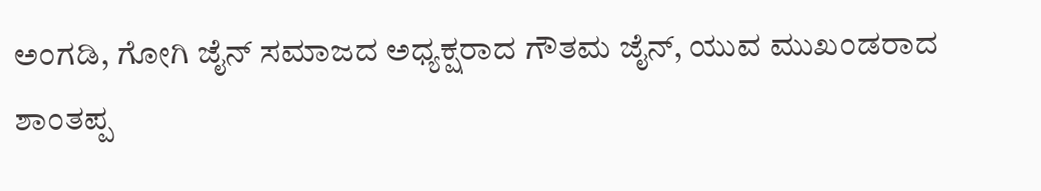ಅಂಗಡಿ, ಗೋಗಿ ಜೈನ್ ಸಮಾಜದ ಅಧ್ಯಕ್ಷರಾದ ಗೌತಮ ಜೈನ್, ಯುವ ಮುಖಂಡರಾದ ಶಾಂತಪ್ಪ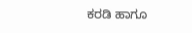ಕರಡಿ ಹಾಗೂ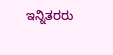ಇನ್ನಿತರರು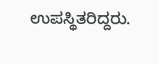ಉಪಸ್ಥಿತರಿದ್ದರು.